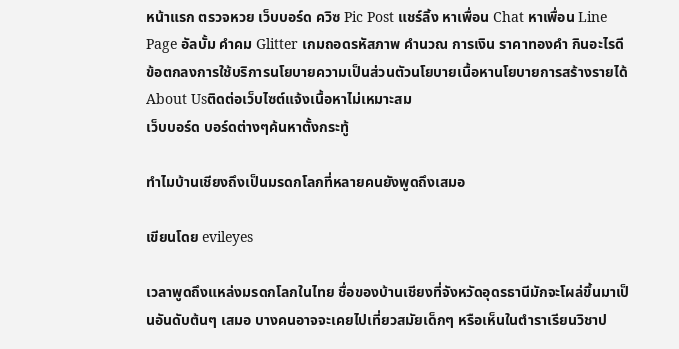หน้าแรก ตรวจหวย เว็บบอร์ด ควิซ Pic Post แชร์ลิ้ง หาเพื่อน Chat หาเพื่อน Line Page อัลบั้ม คำคม Glitter เกมถอดรหัสภาพ คำนวณ การเงิน ราคาทองคำ กินอะไรดี
ข้อตกลงการใช้บริการนโยบายความเป็นส่วนตัวนโยบายเนื้อหานโยบายการสร้างรายได้About Usติดต่อเว็บไซต์แจ้งเนื้อหาไม่เหมาะสม
เว็บบอร์ด บอร์ดต่างๆค้นหาตั้งกระทู้

ทําไมบ้านเชียงถึงเป็นมรดกโลกที่หลายคนยังพูดถึงเสมอ

เขียนโดย evileyes

เวลาพูดถึงแหล่งมรดกโลกในไทย ชื่อของบ้านเชียงที่จังหวัดอุดรธานีมักจะโผล่ขึ้นมาเป็นอันดับต้นๆ เสมอ บางคนอาจจะเคยไปเที่ยวสมัยเด็กๆ หรือเห็นในตําราเรียนวิชาป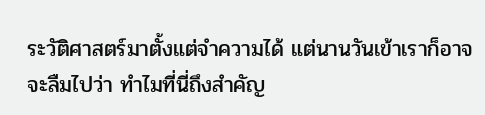ระวัติศาสตร์มาตั้งแต่จําความได้ แต่นานวันเข้าเราก็อาจจะลืมไปว่า ทําไมที่นี่ถึงสําคัญ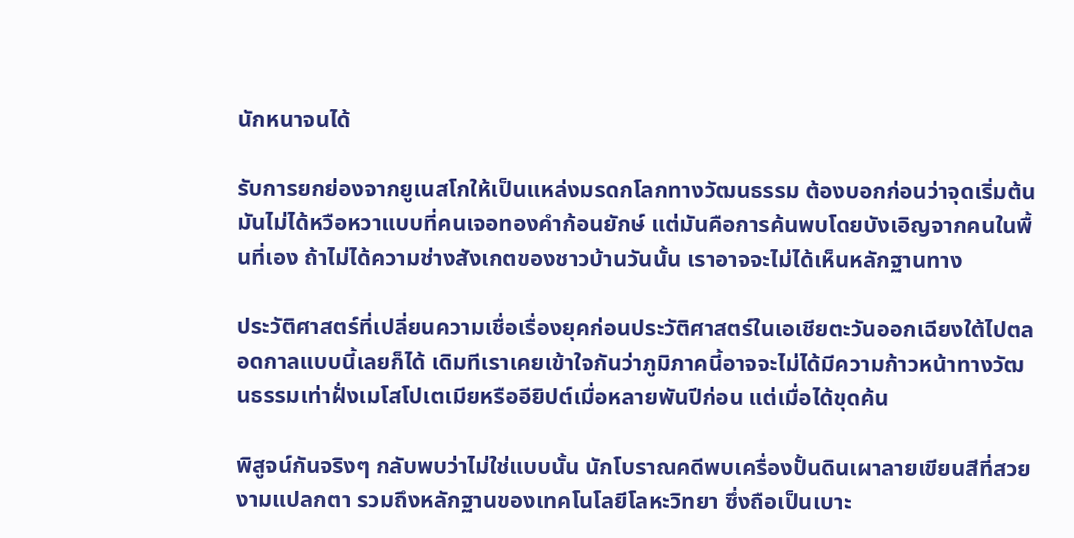นักหนาจนได้

รับการยกย่องจากยูเนสโกให้เป็นแหล่งมรดกโลกทางวัฒนธรรม ต้องบอกก่อนว่าจุดเริ่มต้นมันไม่ได้หวือหวาแบบที่คนเจอทองคําก้อนยักษ์ แต่มันคือการค้นพบโดยบังเอิญจากคนในพื้นที่เอง ถ้าไม่ได้ความช่างสังเกตของชาวบ้านวันนั้น เราอาจจะไม่ได้เห็นหลักฐานทาง

ประวัติศาสตร์ที่เปลี่ยนความเชื่อเรื่องยุคก่อนประวัติศาสตร์ในเอเชียตะวันออกเฉียงใต้ไปตลอดกาลแบบนี้เลยก็ได้ เดิมทีเราเคยเข้าใจกันว่าภูมิภาคนี้อาจจะไม่ได้มีความก้าวหน้าทางวัฒนธรรมเท่าฝั่งเมโสโปเตเมียหรืออียิปต์เมื่อหลายพันปีก่อน แต่เมื่อได้ขุดค้น

พิสูจน์กันจริงๆ กลับพบว่าไม่ใช่แบบนั้น นักโบราณคดีพบเครื่องปั้นดินเผาลายเขียนสีที่สวยงามแปลกตา รวมถึงหลักฐานของเทคโนโลยีโลหะวิทยา ซึ่งถือเป็นเบาะ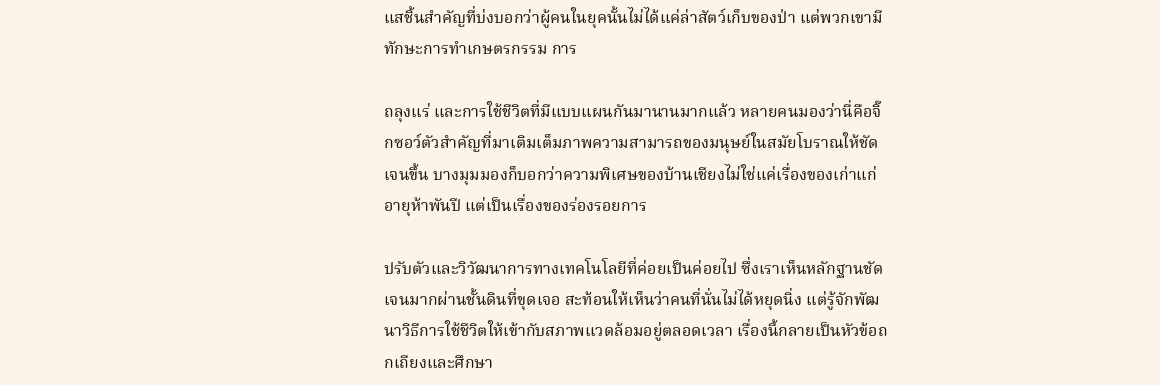แสชิ้นสําคัญที่บ่งบอกว่าผู้คนในยุคนั้นไม่ได้แค่ล่าสัตว์เก็บของป่า แต่พวกเขามีทักษะการทําเกษตรกรรม การ

ถลุงแร่ และการใช้ชีวิตที่มีแบบแผนกันมานานมากแล้ว หลายคนมองว่านี่คือจิ๊กซอว์ตัวสําคัญที่มาเติมเต็มภาพความสามารถของมนุษย์ในสมัยโบราณให้ชัดเจนขึ้น บางมุมมองก็บอกว่าความพิเศษของบ้านเชียงไม่ใช่แค่เรื่องของเก่าแก่อายุห้าพันปี แต่เป็นเรื่องของร่องรอยการ

ปรับตัวและวิวัฒนาการทางเทคโนโลยีที่ค่อยเป็นค่อยไป ซึ่งเราเห็นหลักฐานชัดเจนมากผ่านชั้นดินที่ขุดเจอ สะท้อนให้เห็นว่าคนที่นั่นไม่ได้หยุดนิ่ง แต่รู้จักพัฒนาวิธีการใช้ชีวิตให้เข้ากับสภาพแวดล้อมอยู่ตลอดเวลา เรื่องนี้กลายเป็นหัวข้อถกเถียงและศึกษา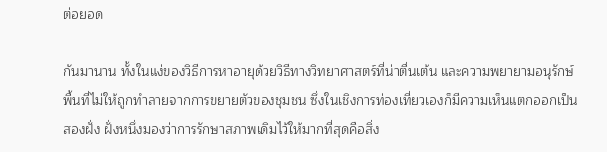ต่อยอด

กันมานาน ทั้งในแง่ของวิธีการหาอายุด้วยวิธีทางวิทยาศาสตร์ที่น่าตื่นเต้น และความพยายามอนุรักษ์พื้นที่ไม่ให้ถูกทําลายจากการขยายตัวของชุมชน ซึ่งในเชิงการท่องเที่ยวเองก็มีความเห็นแตกออกเป็นสองฝั่ง ฝั่งหนึ่งมองว่าการรักษาสภาพเดิมไว้ให้มากที่สุดคือสิ่ง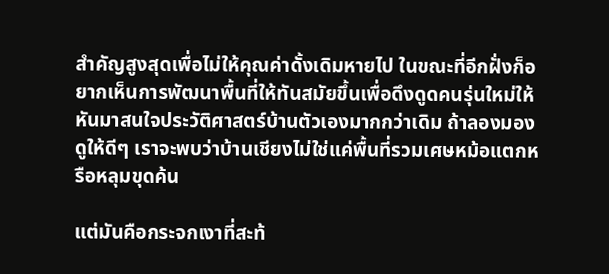สําคัญสูงสุดเพื่อไม่ให้คุณค่าดั้งเดิมหายไป ในขณะที่อีกฝั่งก็อยากเห็นการพัฒนาพื้นที่ให้ทันสมัยขึ้นเพื่อดึงดูดคนรุ่นใหม่ให้หันมาสนใจประวัติศาสตร์บ้านตัวเองมากกว่าเดิม ถ้าลองมองดูให้ดีๆ เราจะพบว่าบ้านเชียงไม่ใช่แค่พื้นที่รวมเศษหม้อแตกหรือหลุมขุดค้น

แต่มันคือกระจกเงาที่สะท้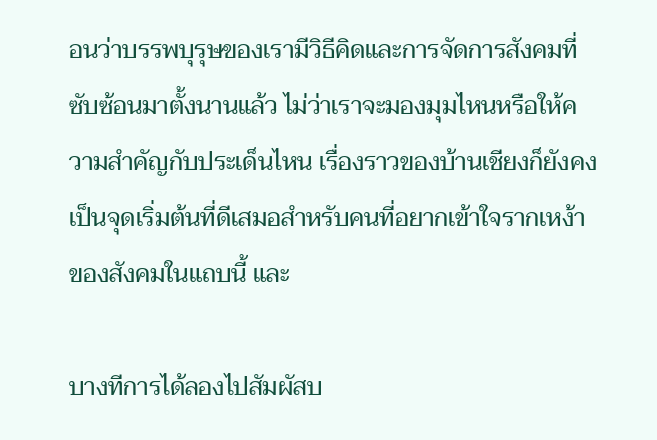อนว่าบรรพบุรุษของเรามีวิธีคิดและการจัดการสังคมที่ซับซ้อนมาตั้งนานแล้ว ไม่ว่าเราจะมองมุมไหนหรือให้ความสําคัญกับประเด็นไหน เรื่องราวของบ้านเชียงก็ยังคงเป็นจุดเริ่มต้นที่ดีเสมอสําหรับคนที่อยากเข้าใจรากเหง้าของสังคมในแถบนี้ และ

บางทีการได้ลองไปสัมผัสบ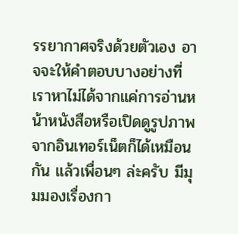รรยากาศจริงด้วยตัวเอง อาจจะให้คําตอบบางอย่างที่เราหาไม่ได้จากแค่การอ่านหน้าหนังสือหรือเปิดดูรูปภาพจากอินเทอร์เน็ตก็ได้เหมือนกัน แล้วเพื่อนๆ ล่ะครับ มีมุมมองเรื่องกา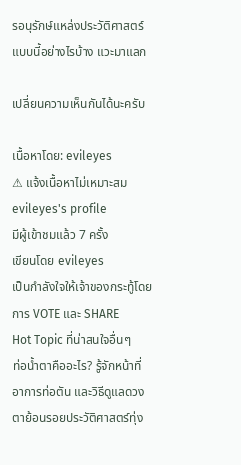รอนุรักษ์แหล่งประวัติศาสตร์แบบนี้อย่างไรบ้าง แวะมาแลก

เปลี่ยนความเห็นกันได้นะครับ

เนื้อหาโดย: evileyes
⚠ แจ้งเนื้อหาไม่เหมาะสม
evileyes's profile
มีผู้เข้าชมแล้ว 7 ครั้ง
เขียนโดย evileyes
เป็นกำลังใจให้เจ้าของกระทู้โดยการ VOTE และ SHARE
Hot Topic ที่น่าสนใจอื่นๆ
ท่อน้ำตาคืออะไร? รู้จักหน้าที่ อาการท่อตัน และวิธีดูแลดวงตาย้อนรอยประวัติศาสตร์ทุ่ง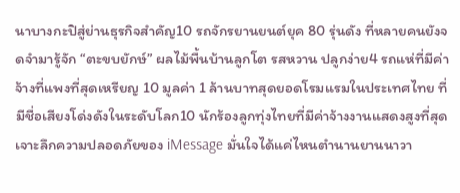นาบางกะปิสู่ย่านธุรกิจสําคัญ10 รถจักรยานยนต์ยุค 80 รุ่นดัง ที่หลายคนยังจดจำมารู้จัก “ตะขบยักษ์” ผลไม้พื้นบ้านลูกโต รสหวาน ปลูกง่าย4 รถแห่ที่มีค่าจ้างที่แพงที่สุดเหรียญ 10 มูลค่า 1 ล้านบาทสุดยอดโรมแรมในประเทศไทย ที่มีชื่อเสียงโด่งดังในระดับโลก10 นักร้องลูกทุ่งไทยที่มีค่าจ้างงานแสดงสูงที่สุดเจาะลึกความปลอดภัยของ iMessage มั่นใจได้แค่ไหนตํานานยานนาวา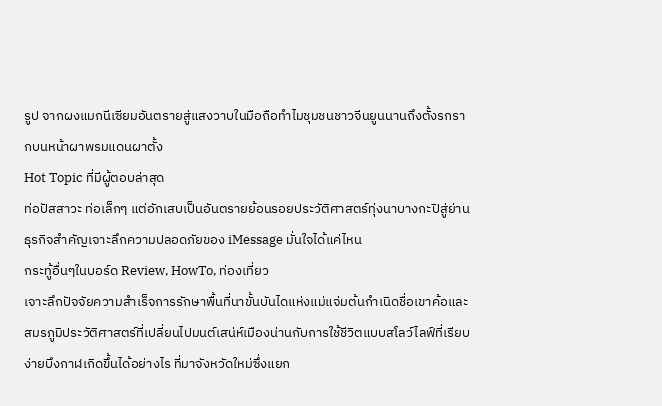รูป จากผงแมกนีเซียมอันตรายสู่แสงวาบในมือถือทําไมชุมชนชาวจีนยูนนานถึงตั้งรกรากบนหน้าผาพรมแดนผาตั้ง
Hot Topic ที่มีผู้ตอบล่าสุด
ท่อปัสสาวะ ท่อเล็กๆ แต่อักเสบเป็นอันตรายย้อนรอยประวัติศาสตร์ทุ่งนาบางกะปิสู่ย่านธุรกิจสําคัญเจาะลึกความปลอดภัยของ iMessage มั่นใจได้แค่ไหน
กระทู้อื่นๆในบอร์ด Review, HowTo, ท่องเที่ยว
เจาะลึกปัจจัยความสําเร็จการรักษาพื้นที่นาขั้นบันไดแห่งแม่แจ่มต้นกําเนิดชื่อเขาค้อและสมรภูมิประวัติศาสตร์ที่เปลี่ยนไปมนต์เสน่ห์เมืองน่านกับการใช้ชีวิตแบบสโลว์ไลฟ์ที่เรียบง่ายบึงกาฬเกิดขึ้นได้อย่างไร ที่มาจังหวัดใหม่ซึ่งแยก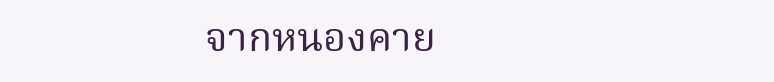จากหนองคาย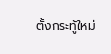ตั้งกระทู้ใหม่